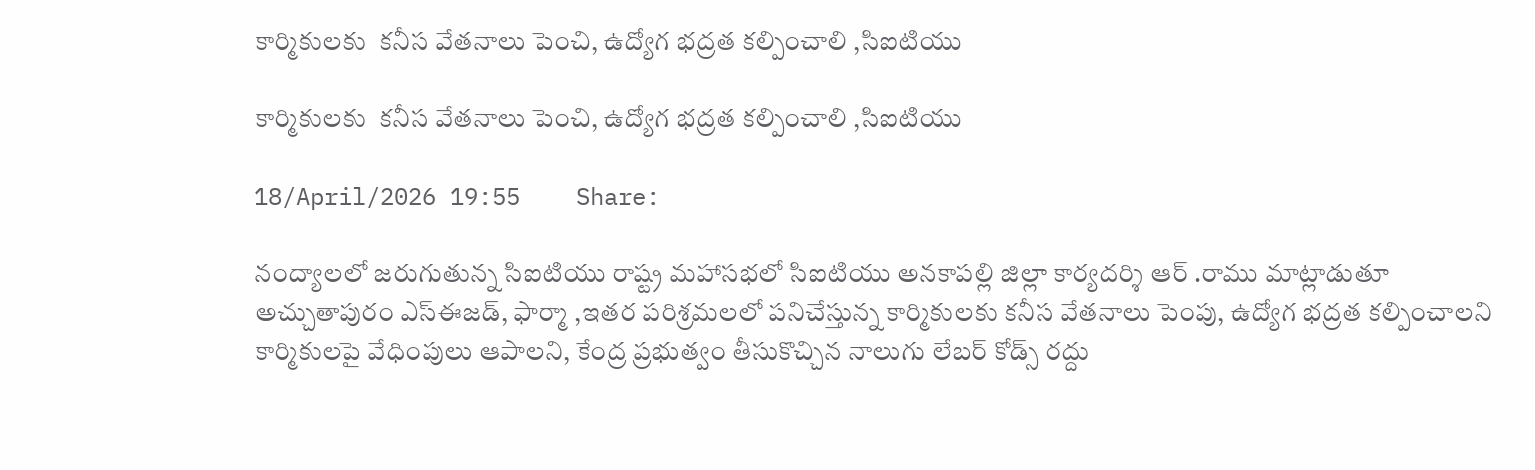కార్మికులకు  కనీస వేతనాలు పెంచి, ఉద్యోగ భద్రత కల్పించాలి ,సిఐటియు

కార్మికులకు  కనీస వేతనాలు పెంచి, ఉద్యోగ భద్రత కల్పించాలి ,సిఐటియు

18/April/2026 19:55    Share:

నంద్యాలలో జరుగుతున్న సిఐటియు రాష్ట్ర మహాసభలో సిఐటియు అనకాపల్లి జిల్లా కార్యదర్శి ఆర్ .రాము మాట్లాడుతూ అచ్చుతాపురం ఎస్ఈజడ్, ఫార్మా ,ఇతర పరిశ్రమలలో పనిచేస్తున్న కార్మికులకు కనీస వేతనాలు పెంపు, ఉద్యోగ భద్రత కల్పించాలని కార్మికులపై వేధింపులు ఆపాలని, కేంద్ర ప్రభుత్వం తీసుకొచ్చిన నాలుగు లేబర్ కోడ్స్ రద్దు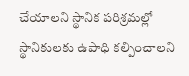చేయాలని స్థానిక పరిశ్రమల్లో స్థానికులకు ఉపాధి కల్పించాలని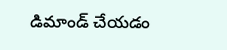డిమాండ్ చేయడం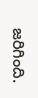జరిగింది.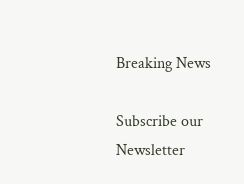Breaking News

Subscribe our Newsletter